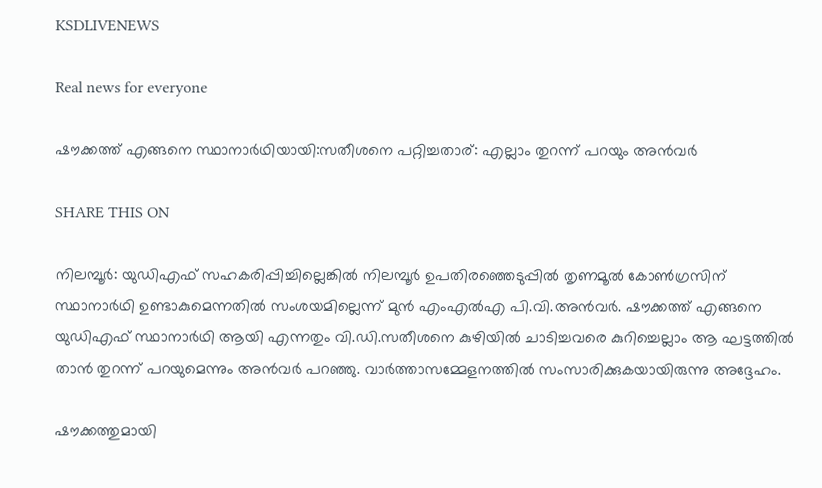KSDLIVENEWS

Real news for everyone

ഷൗക്കത്ത് എങ്ങനെ സ്ഥാനാർഥിയായി:സതീശനെ പറ്റിച്ചതാര്: എല്ലാം തുറന്ന് പറയും അൻവർ

SHARE THIS ON

നിലമ്പൂര്‍: യുഡിഎഫ് സഹകരിപ്പിച്ചില്ലെങ്കില്‍ നിലമ്പൂര്‍ ഉപതിരഞ്ഞെടുപ്പില്‍ തൃണമൂല്‍ കോണ്‍ഗ്രസിന് സ്ഥാനാര്‍ഥി ഉണ്ടാകുമെന്നതില്‍ സംശയമില്ലെന്ന് മുന്‍ എംഎല്‍എ പി.വി.അന്‍വര്‍. ഷൗക്കത്ത് എങ്ങനെ യുഡിഎഫ് സ്ഥാനാര്‍ഥി ആയി എന്നതും വി.ഡി.സതീശനെ കുഴിയില്‍ ചാടിച്ചവരെ കുറിച്ചെല്ലാം ആ ഘട്ടത്തില്‍ താന്‍ തുറന്ന് പറയുമെന്നും അന്‍വര്‍ പറഞ്ഞു. വാര്‍ത്താസമ്മേളനത്തില്‍ സംസാരിക്കുകയായിരുന്നു അദ്ദേഹം.

ഷൗക്കത്തുമായി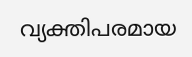വ്യക്തിപരമായ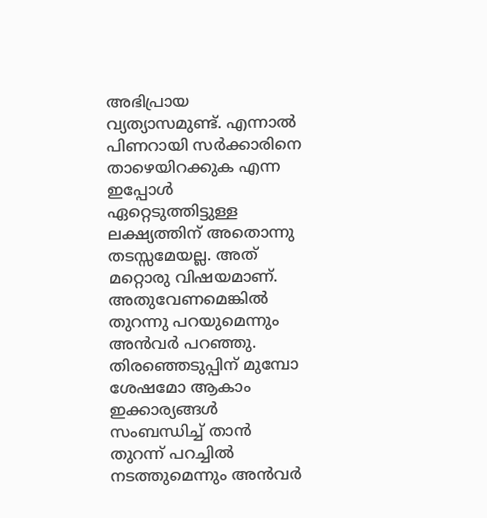അഭിപ്രായ വ്യത്യാസമുണ്ട്. എന്നാല്‍ പിണറായി സര്‍ക്കാരിനെ താഴെയിറക്കുക എന്ന ഇപ്പോള്‍ ഏറ്റെടുത്തിട്ടുള്ള ലക്ഷ്യത്തിന് അതൊന്നു തടസ്സമേയല്ല. അത് മറ്റൊരു വിഷയമാണ്. അതുവേണമെങ്കില്‍ തുറന്നു പറയുമെന്നും അന്‍വര്‍ പറഞ്ഞു. തിരഞ്ഞെടുപ്പിന് മുമ്പോ ശേഷമോ ആകാം ഇക്കാര്യങ്ങള്‍ സംബന്ധിച്ച് താന്‍ തുറന്ന് പറച്ചില്‍ നടത്തുമെന്നും അന്‍വര്‍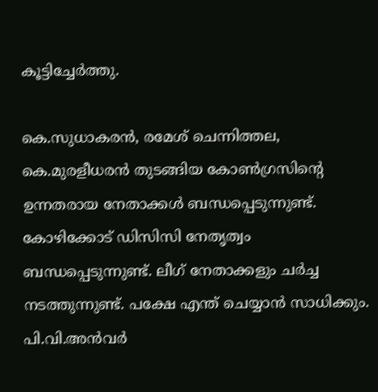കൂട്ടിച്ചേര്‍ത്തു.

കെ.സുധാകരന്‍, രമേശ് ചെന്നിത്തല, കെ.മുരളീധരന്‍ തുടങ്ങിയ കോണ്‍ഗ്രസിന്റെ ഉന്നതരായ നേതാക്കള്‍ ബന്ധപ്പെടുന്നുണ്ട്. കോഴിക്കോട് ഡിസിസി നേതൃത്വം ബന്ധപ്പെടുന്നുണ്ട്. ലീഗ് നേതാക്കളും ചര്‍ച്ച നടത്തുന്നുണ്ട്. പക്ഷേ എന്ത് ചെയ്യാന്‍ സാധിക്കും. പി.വി.അന്‍വര്‍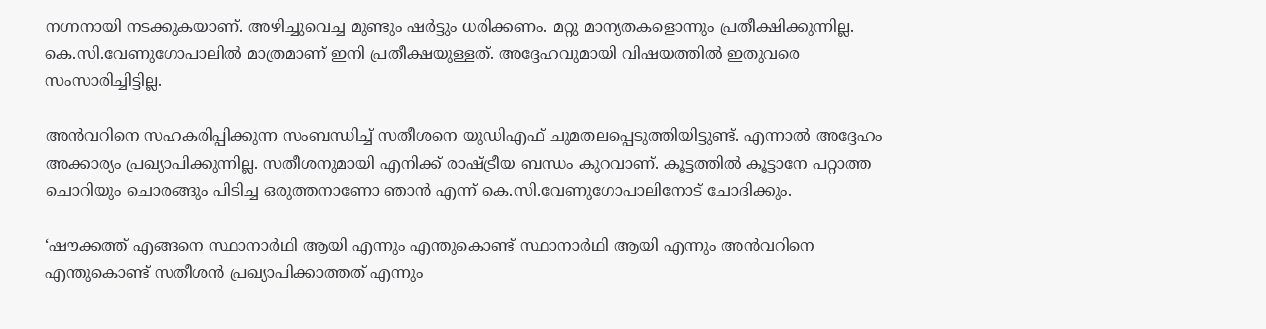നഗ്നനായി നടക്കുകയാണ്. അഴിച്ചുവെച്ച മുണ്ടും ഷര്‍ട്ടും ധരിക്കണം. മറ്റു മാന്യതകളൊന്നും പ്രതീക്ഷിക്കുന്നില്ല. കെ.സി.വേണുഗോപാലില്‍ മാത്രമാണ് ഇനി പ്രതീക്ഷയുള്ളത്. അദ്ദേഹവുമായി വിഷയത്തില്‍ ഇതുവരെ സംസാരിച്ചിട്ടില്ല.

അന്‍വറിനെ സഹകരിപ്പിക്കുന്ന സംബന്ധിച്ച് സതീശനെ യുഡിഎഫ് ചുമതലപ്പെടുത്തിയിട്ടുണ്ട്. എന്നാല്‍ അദ്ദേഹം അക്കാര്യം പ്രഖ്യാപിക്കുന്നില്ല. സതീശനുമായി എനിക്ക് രാഷ്ട്രീയ ബന്ധം കുറവാണ്. കൂട്ടത്തില്‍ കൂട്ടാനേ പറ്റാത്ത ചൊറിയും ചൊരങ്ങും പിടിച്ച ഒരുത്തനാണോ ഞാന്‍ എന്ന് കെ.സി.വേണുഗോപാലിനോട് ചോദിക്കും.

‘ഷൗക്കത്ത് എങ്ങനെ സ്ഥാനാര്‍ഥി ആയി എന്നും എന്തുകൊണ്ട് സ്ഥാനാര്‍ഥി ആയി എന്നും അന്‍വറിനെ എന്തുകൊണ്ട് സതീശന്‍ പ്രഖ്യാപിക്കാത്തത് എന്നും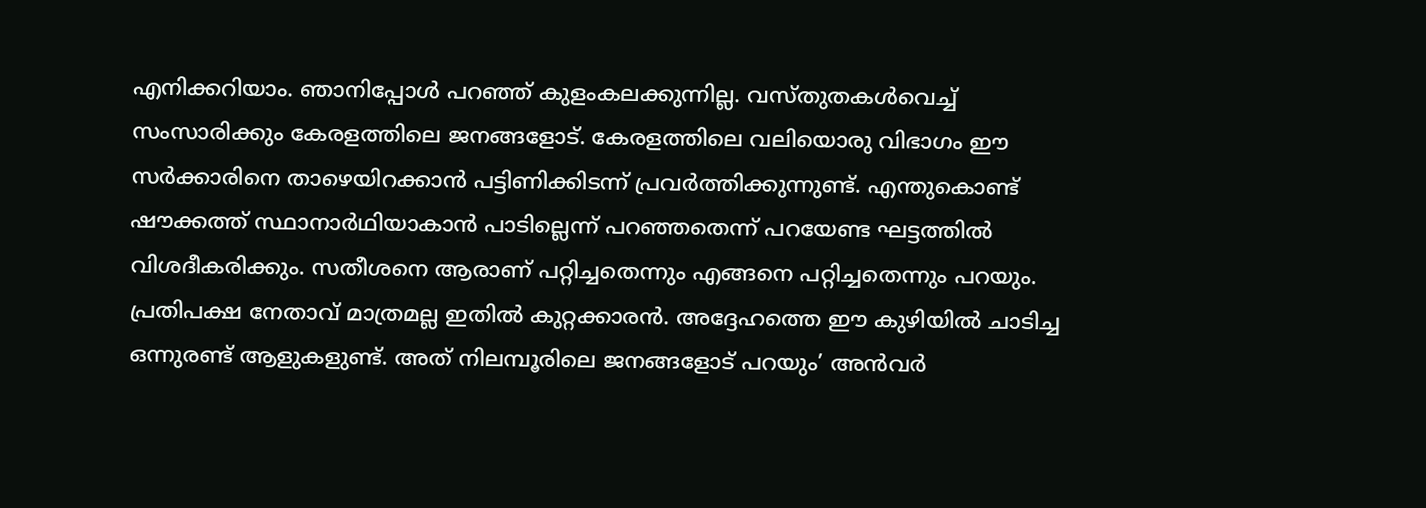എനിക്കറിയാം. ഞാനിപ്പോള്‍ പറഞ്ഞ് കുളംകലക്കുന്നില്ല. വസ്തുതകള്‍വെച്ച് സംസാരിക്കും കേരളത്തിലെ ജനങ്ങളോട്. കേരളത്തിലെ വലിയൊരു വിഭാഗം ഈ സര്‍ക്കാരിനെ താഴെയിറക്കാന്‍ പട്ടിണിക്കിടന്ന് പ്രവര്‍ത്തിക്കുന്നുണ്ട്. എന്തുകൊണ്ട് ഷൗക്കത്ത് സ്ഥാനാര്‍ഥിയാകാന്‍ പാടില്ലെന്ന് പറഞ്ഞതെന്ന് പറയേണ്ട ഘട്ടത്തില്‍ വിശദീകരിക്കും. സതീശനെ ആരാണ് പറ്റിച്ചതെന്നും എങ്ങനെ പറ്റിച്ചതെന്നും പറയും. പ്രതിപക്ഷ നേതാവ് മാത്രമല്ല ഇതില്‍ കുറ്റക്കാരന്‍. അദ്ദേഹത്തെ ഈ കുഴിയില്‍ ചാടിച്ച ഒന്നുരണ്ട് ആളുകളുണ്ട്. അത് നിലമ്പൂരിലെ ജനങ്ങളോട് പറയും’ അന്‍വര്‍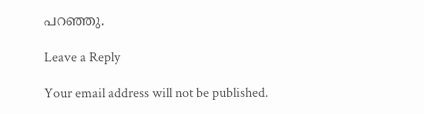പറഞ്ഞു.

Leave a Reply

Your email address will not be published.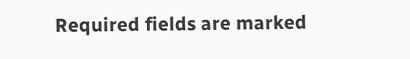Required fields are marked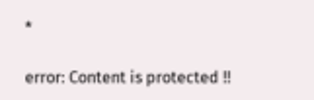*

error: Content is protected !!